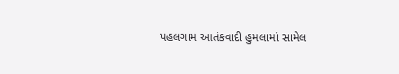પહલગામ આતંકવાદી હુમલામાં સામેલ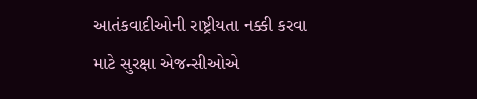આતંકવાદીઓની રાષ્ટ્રીયતા નક્કી કરવા માટે સુરક્ષા એજન્સીઓએ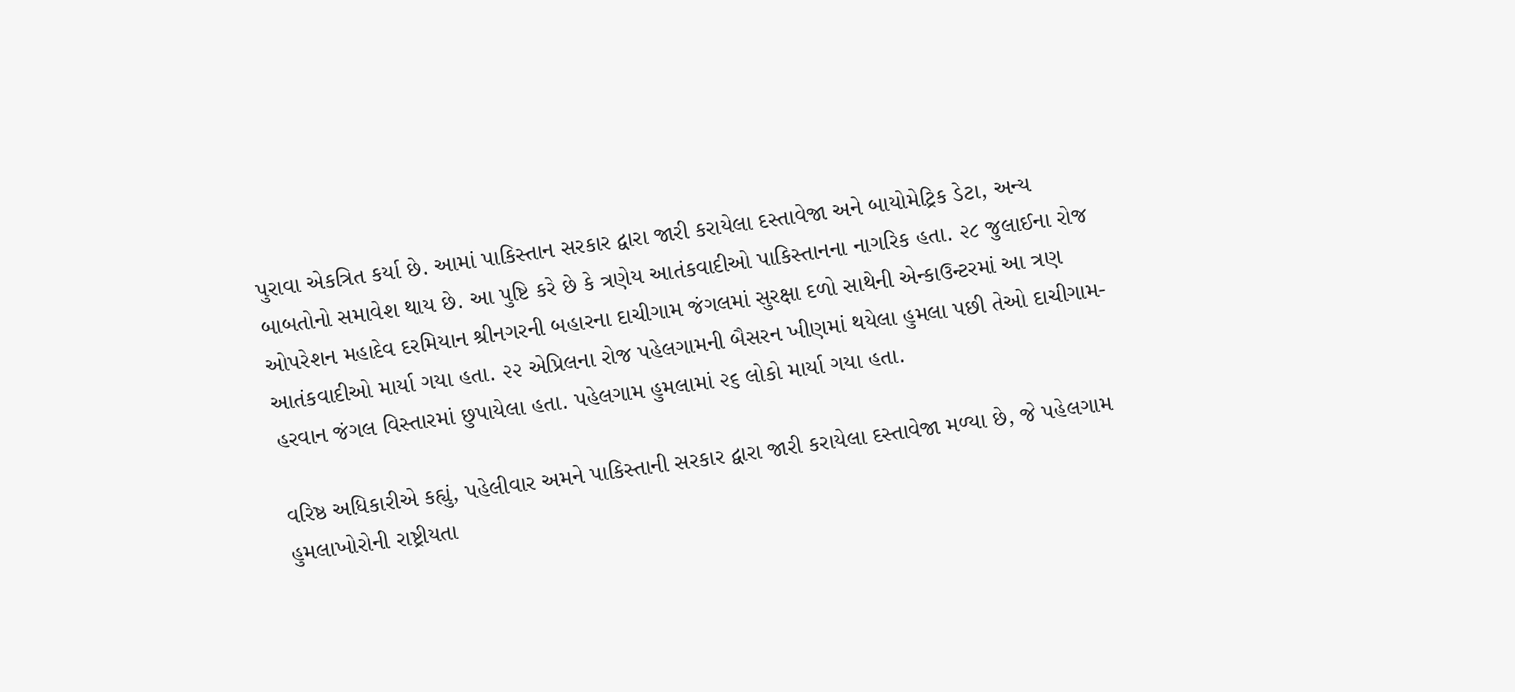પુરાવા એકત્રિત કર્યા છે. આમાં પાકિસ્તાન સરકાર દ્વારા જારી કરાયેલા દસ્તાવેજા અને બાયોમેટ્રિક ડેટા, અન્ય બાબતોનો સમાવેશ થાય છે. આ પુષ્ટિ કરે છે કે ત્રણેય આતંકવાદીઓ પાકિસ્તાનના નાગરિક હતા. ૨૮ જુલાઈના રોજ ઓપરેશન મહાદેવ દરમિયાન શ્રીનગરની બહારના દાચીગામ જંગલમાં સુરક્ષા દળો સાથેની એન્કાઉન્ટરમાં આ ત્રણ આતંકવાદીઓ માર્યા ગયા હતા. ૨૨ એપ્રિલના રોજ પહેલગામની બૈસરન ખીણમાં થયેલા હુમલા પછી તેઓ દાચીગામ-હરવાન જંગલ વિસ્તારમાં છુપાયેલા હતા. પહેલગામ હુમલામાં ૨૬ લોકો માર્યા ગયા હતા.

વરિષ્ઠ અધિકારીએ કહ્યું, પહેલીવાર અમને પાકિસ્તાની સરકાર દ્વારા જારી કરાયેલા દસ્તાવેજા મળ્યા છે, જે પહેલગામ હુમલાખોરોની રાષ્ટ્રીયતા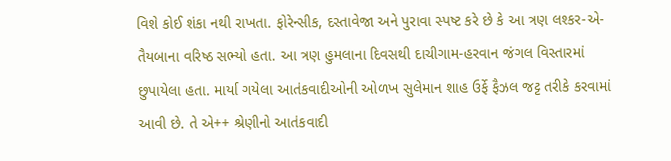વિશે કોઈ શંકા નથી રાખતા. ફોરેન્સીક, દસ્તાવેજા અને પુરાવા સ્પષ્ટ કરે છે કે આ ત્રણ લશ્કર-એ-તૈયબાના વરિષ્ઠ સભ્યો હતા. આ ત્રણ હુમલાના દિવસથી દાચીગામ-હરવાન જંગલ વિસ્તારમાં છુપાયેલા હતા. માર્યા ગયેલા આતંકવાદીઓની ઓળખ સુલેમાન શાહ ઉર્ફે ફૈઝલ જટ્ટ તરીકે કરવામાં આવી છે. તે એ++ શ્રેણીનો આતંકવાદી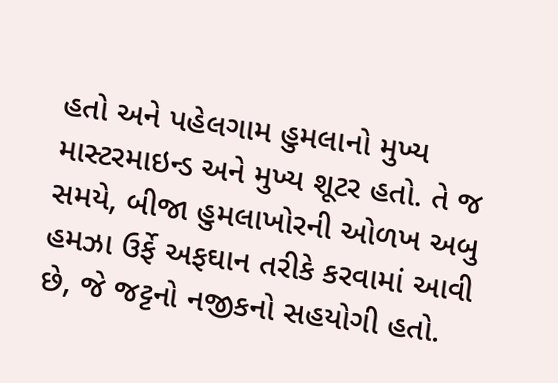હતો અને પહેલગામ હુમલાનો મુખ્ય માસ્ટરમાઇન્ડ અને મુખ્ય શૂટર હતો. તે જ સમયે, બીજા હુમલાખોરની ઓળખ અબુ હમઝા ઉર્ફે અફઘાન તરીકે કરવામાં આવી છે, જે જટ્ટનો નજીકનો સહયોગી હતો.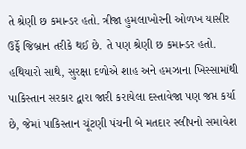તે શ્રેણી છ કમાન્ડર હતો. ત્રીજા હુમલાખોરની ઓળખ યાસીર ઉર્ફે જિબ્રાન તરીકે થઈ છે. તે પણ શ્રેણી છ કમાન્ડર હતો. હથિયારો સાથે, સુરક્ષા દળોએ શાહ અને હમઝાના ખિસ્સામાંથી પાકિસ્તાન સરકાર દ્વારા જારી કરાયેલા દસ્તાવેજા પણ જપ્ત કર્યા છે, જેમાં પાકિસ્તાન ચૂંટણી પંચની બે મતદાર સ્લીપનો સમાવેશ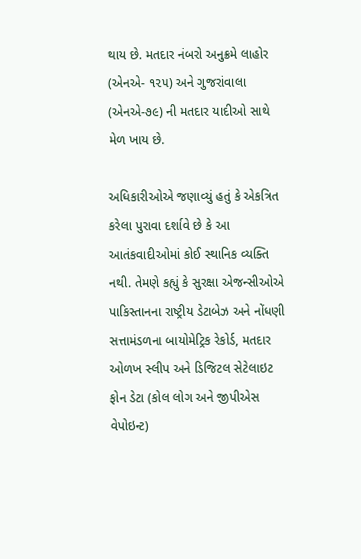થાય છે. મતદાર નંબરો અનુક્રમે લાહોર (એનએ- ૧૨૫) અને ગુજરાંવાલા (એનએ-૭૯) ની મતદાર યાદીઓ સાથે મેળ ખાય છે.

અધિકારીઓએ જણાવ્યું હતું કે એકત્રિત કરેલા પુરાવા દર્શાવે છે કે આ આતંકવાદીઓમાં કોઈ સ્થાનિક વ્યક્તિ નથી. તેમણે કહ્યું કે સુરક્ષા એજન્સીઓએ પાકિસ્તાનના રાષ્ટ્રીય ડેટાબેઝ અને નોંધણી સત્તામંડળના બાયોમેટ્રિક રેકોર્ડ, મતદાર ઓળખ સ્લીપ અને ડિજિટલ સેટેલાઇટ ફોન ડેટા (કોલ લોગ અને જીપીએસ વેપોઇન્ટ)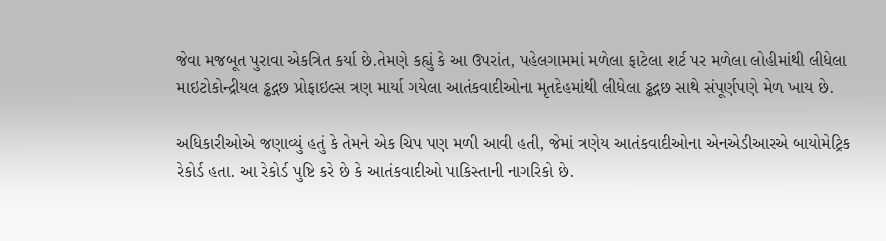જેવા મજબૂત પુરાવા એકત્રિત કર્યા છે.તેમણે કહ્યું કે આ ઉપરાંત, પહેલગામમાં મળેલા ફાટેલા શર્ટ પર મળેલા લોહીમાંથી લીધેલા માઇટોકોન્દ્રીયલ ડ્ઢદ્ગછ પ્રોફાઇલ્સ ત્રણ માર્યા ગયેલા આતંકવાદીઓના મૃતદેહમાંથી લીધેલા ડ્ઢદ્ગછ સાથે સંપૂર્ણપણે મેળ ખાય છે.

અધિકારીઓએ જણાવ્યું હતું કે તેમને એક ચિપ પણ મળી આવી હતી, જેમાં ત્રણેય આતંકવાદીઓના એનએડીઆરએ બાયોમેટ્રિક રેકોર્ડ હતા. આ રેકોર્ડ પુષ્ટિ કરે છે કે આતંકવાદીઓ પાકિસ્તાની નાગરિકો છે.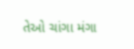તેઓ ચાંગા મંગા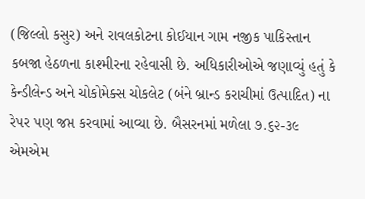(જિલ્લો કસુર) અને રાવલકોટના કોઈયાન ગામ નજીક પાકિસ્તાન કબજા હેઠળના કાશ્મીરના રહેવાસી છે. અધિકારીઓએ જણાવ્યું હતું કે કેન્ડીલેન્ડ અને ચોકોમેક્સ ચોકલેટ (બંને બ્રાન્ડ કરાચીમાં ઉત્પાદિત) ના રેપર પણ જપ્ત કરવામાં આવ્યા છે. બૈસરનમાં મળેલા ૭.૬૨-૩૯ એમએમ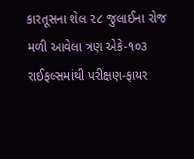કારતૂસના શેલ ૨૮ જુલાઈના રોજ મળી આવેલા ત્રણ એકે-૧૦૩ રાઈફલ્સમાંથી પરીક્ષણ-ફાયર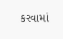કરવામાં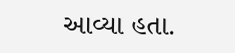આવ્યા હતા.